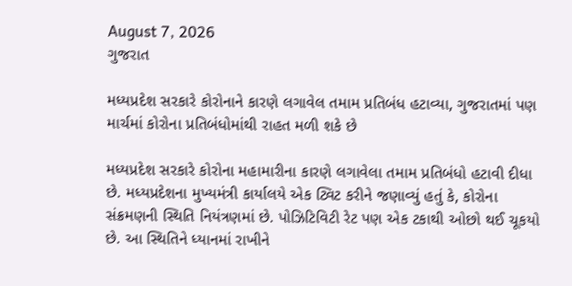August 7, 2026
ગુજરાત

મધ્યપ્રદેશ સરકારે કોરોનાને કારણે લગાવેલ તમામ પ્રતિબંધ હટાવ્યા, ગુજરાતમાં પણ માર્ચમાં કોરોના પ્રતિબંધોમાંથી રાહત મળી શકે છે

મધ્યપ્રદેશ સરકારે કોરોના મહામારીના કારણે લગાવેલા તમામ પ્રતિબંધો હટાવી દીધા છે. મધ્યપ્રદેશના મુખ્યમંત્રી કાર્યાલયે એક ટ્વિટ કરીને જણાવ્યું હતું કે, કોરોના સંક્રમણની સ્થિતિ નિયંત્રણમાં છે. પોઝિટિવિટી રેટ પણ એક ટકાથી ઓછો થઈ ચૂકયો છે. આ સ્થિતિને ધ્યાનમાં રાખીને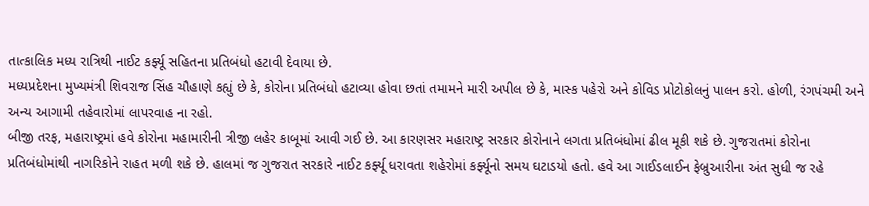તાત્કાલિક મધ્ય રાત્રિથી નાઈટ કર્ફ્યૂ સહિતના પ્રતિબંધો હટાવી દેવાયા છે.
મધ્યપ્રદેશના મુખ્યમંત્રી શિવરાજ સિંહ ચૌહાણે કહ્યું છે કે, કોરોના પ્રતિબંધો હટાવ્યા હોવા છતાં તમામને મારી અપીલ છે કે, માસ્ક પહેરો અને કોવિડ પ્રોટોકોલનું પાલન કરો. હોળી, રંગપંચમી અને અન્ય આગામી તહેવારોમાં લાપરવાહ ના રહો.
બીજી તરફ, મહારાષ્ટ્રમાં હવે કોરોના મહામારીની ત્રીજી લહેર કાબૂમાં આવી ગઈ છે. આ કારણસર મહારાષ્ટ્ર સરકાર કોરોનાને લગતા પ્રતિબંધોમાં ઢીલ મૂકી શકે છે. ગુજરાતમાં કોરોના પ્રતિબંધોમાંથી નાગરિકોને રાહત મળી શકે છે. હાલમાં જ ગુજરાત સરકારે નાઈટ કર્ફ્યૂ ધરાવતા શહેરોમાં કર્ફ્યૂનો સમય ઘટાડયો હતો. હવે આ ગાઈડલાઈન ફેબ્રુઆરીના અંત સુધી જ રહે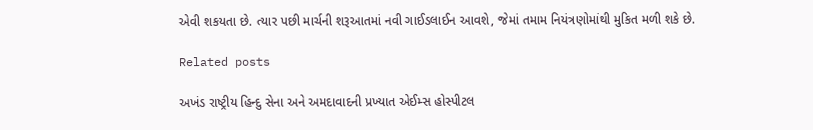એવી શકયતા છે. ત્યાર પછી માર્ચની શરૂઆતમાં નવી ગાઈડલાઈન આવશે, જેમાં તમામ નિયંત્રણોમાંથી મુકિત મળી શકે છે.

Related posts

અખંડ રાષ્ટ્રીય હિન્દુ સેના અને અમદાવાદની પ્રખ્યાત એઈમ્સ હોસ્પીટલ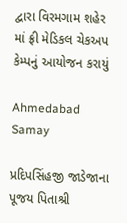દ્વારા વિરમગામ શહેર માં ફ્રી મેડિકલ ચેકઅપ કેમ્પનું આયોજન કરાયું

Ahmedabad Samay

પ્રદિપસિંહજી જાડેજાના પૂજય પિતાશ્રી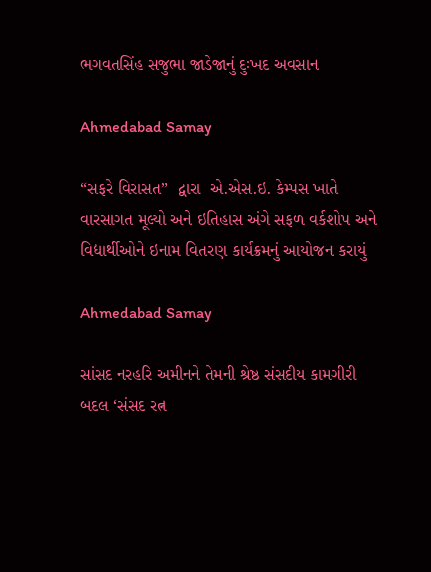ભગવતસિંહ સજુભા જાડેજાનું દુઃખદ અવસાન

Ahmedabad Samay

“સફરે વિરાસત”  દ્વારા  એ.એસ.ઇ. કેમ્પસ ખાતે વારસાગત મૂલ્યો અને ઇતિહાસ અંગે સફળ વર્કશોપ અને વિદ્યાર્થીઓને ઇનામ વિતરણ કાર્યક્રમનું આયોજન કરાયું

Ahmedabad Samay

સાંસદ નરહરિ અમીનને તેમની શ્રેષ્ઠ સંસદીય કામગીરી બદલ ‘સંસદ રત્ન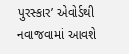પુરસ્કાર’ એવોર્ડથી નવાજવામાં આવશે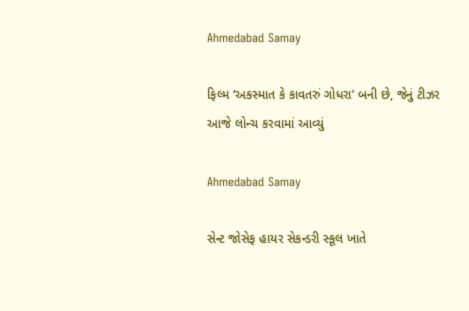Ahmedabad Samay

ફિલ્મ ‘અકસ્માત કે કાવતરું ગોધરા’ બની છે, જેનું ટીઝર આજે લોન્ચ કરવામાં આવ્યું

Ahmedabad Samay

સેન્ટ જોસેફ હાયર સેકન્ડરી સ્કૂલ ખાતે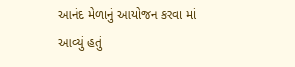આનંદ મેળાનું આયોજન કરવા માં આવ્યું હતું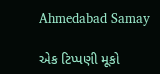Ahmedabad Samay

એક ટિપ્પણી મૂકો